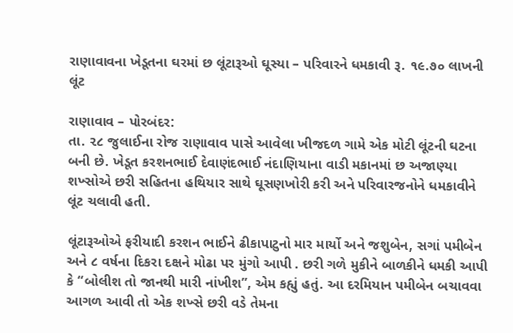રાણાવાવના ખેડૂતના ઘરમાં છ લૂંટારૂઓ ઘૂસ્યા – પરિવારને ધમકાવી રૂ. ૧૯.૭૦ લાખની લૂંટ

રાણાવાવ – પોરબંદર:
તા. ૨૮ જુલાઈના રોજ રાણાવાવ પાસે આવેલા ખીજદળ ગામે એક મોટી લૂંટની ઘટના બની છે. ખેડૂત કરશનભાઈ દેવાણંદભાઈ નંદાણિયાના વાડી મકાનમાં છ અજાણ્યા શખ્સોએ છરી સહિતના હથિયાર સાથે ઘૂસણખોરી કરી અને પરિવારજનોને ધમકાવીને લૂંટ ચલાવી હતી.

લૂંટારૂઓએ ફરીયાદી કરશન ભાઈને ઢીકાપાટુનો માર માર્યો અને જશુબેન, સગાં પમીબેન અને ૮ વર્ષના દિકરા દક્ષને મોઢા પર મુંગો આપી . છરી ગળે મુકીને બાળકીને ધમકી આપી કે “બોલીશ તો જાનથી મારી નાંખીશ”, એમ કહ્યું હતું. આ દરમિયાન પમીબેન બચાવવા આગળ આવી તો એક શખ્સે છરી વડે તેમના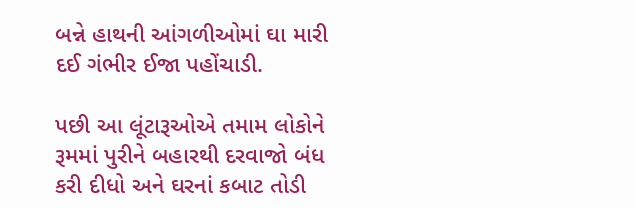બન્ને હાથની આંગળીઓમાં ઘા મારી દઈ ગંભીર ઈજા પહોંચાડી.

પછી આ લૂંટારૂઓએ તમામ લોકોને રૂમમાં પુરીને બહારથી દરવાજો બંધ કરી દીધો અને ઘરનાં કબાટ તોડી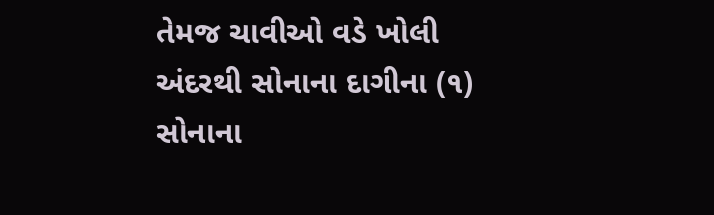તેમજ ચાવીઓ વડે ખોલી અંદરથી સોનાના દાગીના (૧) સોનાના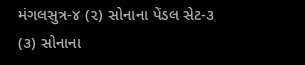મંગલસુત્ર-૪ (૨) સોનાના પેંડલ સેટ-૩ (૩) સોનાના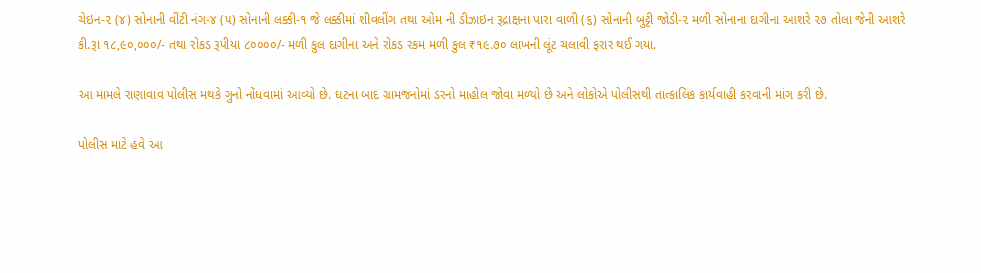ચેઇન-૨ (૪) સોનાની વીંટી નંગ-૪ (૫) સોનાની લક્કી-૧ જે લક્કીમાં શીવલીંગ તથા ઓમ ની ડીઝાઇન રૂદ્રાક્ષના પારા વાળી (૬) સોનાની બુટ્ટી જોડી-૨ મળી સોનાના દાગીના આશરે ૨૭ તોલા જેની આશરે કી.રૂા ૧૮,૯૦,૦૦૦/- તથા રોકડ રૂપીયા ૮૦૦૦૦/- મળી કુલ દાગીના અને રોકડ રકમ મળી કુલ ₹૧૯.૭૦ લાખની લૂંટ ચલાવી ફરાર થઈ ગયા.

આ મામલે રાણાવાવ પોલીસ મથકે ગુનો નોંધવામાં આવ્યો છે. ઘટના બાદ ગ્રામજનોમાં ડરનો માહોલ જોવા મળ્યો છે અને લોકોએ પોલીસથી તાત્કાલિક કાર્યવાહી કરવાની માંગ કરી છે.

પોલીસ માટે હવે આ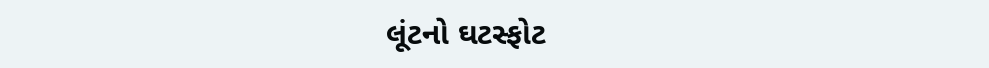લૂંટનો ઘટસ્ફોટ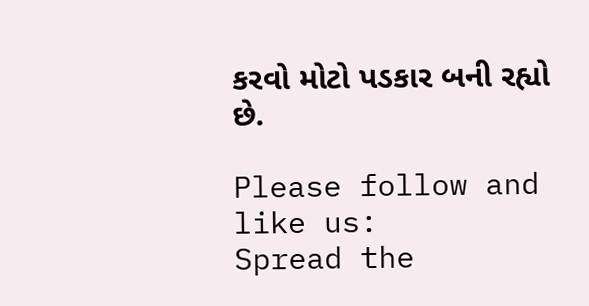કરવો મોટો પડકાર બની રહ્યો છે.

Please follow and like us:
Spread the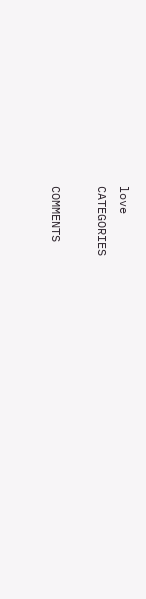love
CATEGORIES

COMMENTS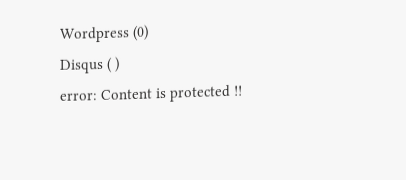Wordpress (0)
Disqus ( )
error: Content is protected !!